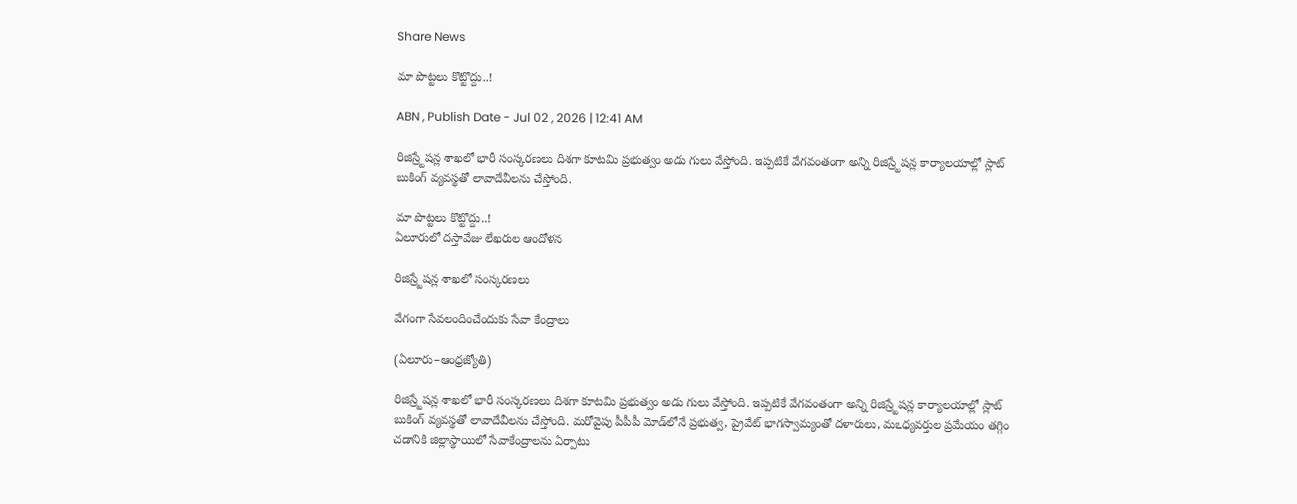Share News

మా పొట్టలు కొట్టొద్దు..!

ABN , Publish Date - Jul 02 , 2026 | 12:41 AM

రిజిస్ర్టేషన్ల శాఖలో భారీ సంస్కరణలు దిశగా కూటమి ప్రభుత్వం అడు గులు వేస్తోంది. ఇప్పటికే వేగవంతంగా అన్ని రిజిస్ర్టేషన్ల కార్యాలయాల్లో స్లాట్‌ బుకింగ్‌ వ్యవస్థతో లావాదేవీలను చేస్తోంది.

మా పొట్టలు కొట్టొద్దు..!
ఏలూరులో దస్తావేజు లేఖరుల ఆందోళన

రిజిస్ర్టేషన్ల శాఖలో సంస్కరణలు

వేగంగా సేవలందించేందుకు సేవా కేంద్రాలు

(ఏలూరు–ఆంధ్రజ్యోతి)

రిజిస్ర్టేషన్ల శాఖలో భారీ సంస్కరణలు దిశగా కూటమి ప్రభుత్వం అడు గులు వేస్తోంది. ఇప్పటికే వేగవంతంగా అన్ని రిజిస్ర్టేషన్ల కార్యాలయాల్లో స్లాట్‌ బుకింగ్‌ వ్యవస్థతో లావాదేవీలను చేస్తోంది. మరోవైపు పీపీపీ మోడ్‌లోనే ప్రభుత్వ, ప్రైవేట్‌ భాగస్వామ్యంతో దళారులు, మఽధ్యవర్తుల ప్రమేయం తగ్గిం చడానికి జిల్లాస్థాయిలో సేవాకేంద్రాలను ఏర్పాటు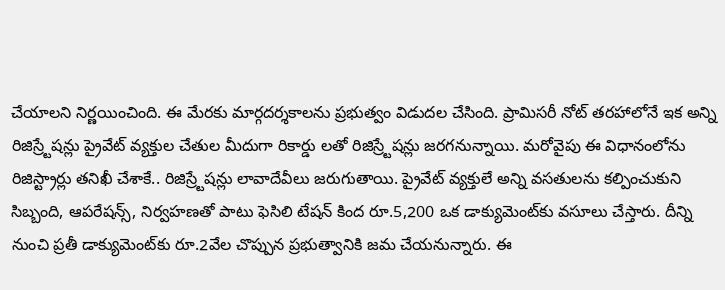చేయాలని నిర్ణయించింది. ఈ మేరకు మార్గదర్శకాలను ప్రభుత్వం విడుదల చేసింది. ప్రామిసరీ నోట్‌ తరహాలోనే ఇక అన్ని రిజిస్ర్టేషన్లు ప్రైవేట్‌ వ్యక్తుల చేతుల మీదుగా రికార్డు లతో రిజిస్ర్టేషన్లు జరగనున్నాయి. మరోవైపు ఈ విధానంలోను రిజిస్ట్రార్లు తనిఖీ చేశాకే.. రిజిస్ర్టేషన్లు లావాదేవీలు జరుగుతాయి. ప్రైవేట్‌ వ్యక్తులే అన్ని వసతులను కల్పించుకుని సిబ్బంది, ఆపరేషన్స్‌, నిర్వహణతో పాటు ఫెసిలి టేషన్‌ కింద రూ.5,200 ఒక డాక్యుమెంట్‌కు వసూలు చేస్తారు. దీన్ని నుంచి ప్రతీ డాక్యుమెంట్‌కు రూ.2వేల చొప్పున ప్రభుత్వానికి జమ చేయనున్నారు. ఈ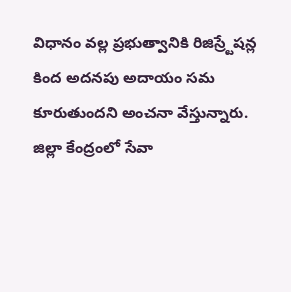విధానం వల్ల ప్రభుత్వానికి రిజిస్ర్టేషన్ల కింద అదనపు అదాయం సమ కూరుతుందని అంచనా వేస్తున్నారు. జిల్లా కేంద్రంలో సేవా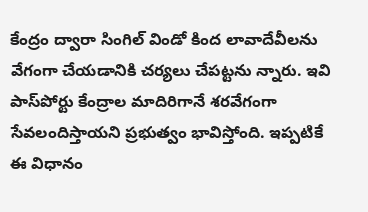కేంద్రం ద్వారా సింగిల్‌ విండో కింద లావాదేవీలను వేగంగా చేయడానికి చర్యలు చేపట్టను న్నారు. ఇవి పాస్‌పోర్టు కేంద్రాల మాదిరిగానే శరవేగంగా సేవలందిస్తాయని ప్రభుత్వం భావిస్తోంది. ఇప్పటికే ఈ విధానం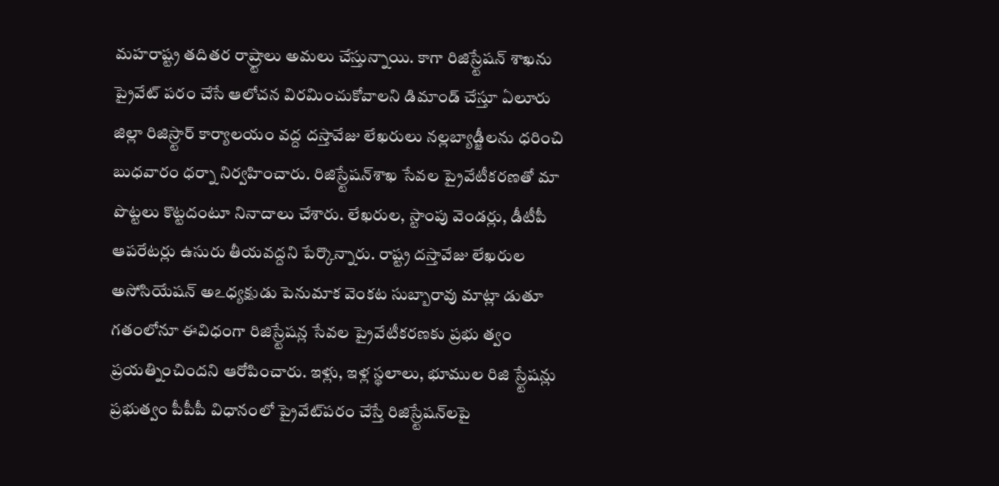మహరాష్ట్ర తదితర రాష్ర్టాలు అమలు చేస్తున్నాయి. కాగా రిజిస్ర్టేషన్‌ శాఖను ప్రైవేట్‌ పరం చేసే ఆలోచన విరమించుకోవాలని డిమాండ్‌ చేస్తూ ఏలూరు జిల్లా రిజిస్ర్టార్‌ కార్యాలయం వద్ద దస్తావేజు లేఖరులు నల్లబ్యాడ్జీలను ధరించి బుధవారం ధర్నా నిర్వహించారు. రిజిస్ర్టేషన్‌శాఖ సేవల ప్రైవేటీకరణతో మా పొట్టలు కొట్టదంటూ నినాదాలు చేశారు. లేఖరుల, స్టాంపు వెండర్లు, డీటీపీ ఆపరేటర్లు ఉసురు తీయవద్దని పేర్కొన్నారు. రాష్ట్ర దస్తావేజు లేఖరుల అసోసియేషన్‌ అఽధ్యక్షుడు పెనుమాక వెంకట సుబ్బారావు మాట్లా డుతూ గతంలోనూ ఈవిధంగా రిజిస్ర్టేషన్ల సేవల ప్రైవేటీకరణకు ప్రభు త్వం ప్రయత్నించిందని ఆరోపించారు. ఇళ్లు, ఇళ్ల స్థలాలు, భూముల రిజి స్ర్టేషన్లు ప్రభుత్వం పీపీపీ విధానంలో ప్రైవేట్‌పరం చేస్తే రిజిస్ర్టేషన్‌లపై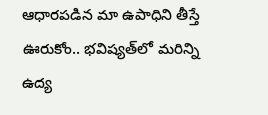ఆధారపడిన మా ఉపాధిని తీస్తే ఊరుకోం.. భవిష్యత్‌లో మరిన్ని ఉద్య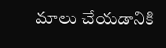మాలు చేయడానికి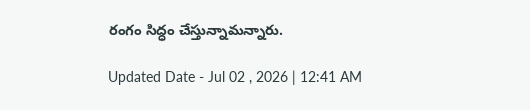రంగం సిద్ధం చేస్తున్నామన్నారు.

Updated Date - Jul 02 , 2026 | 12:41 AM